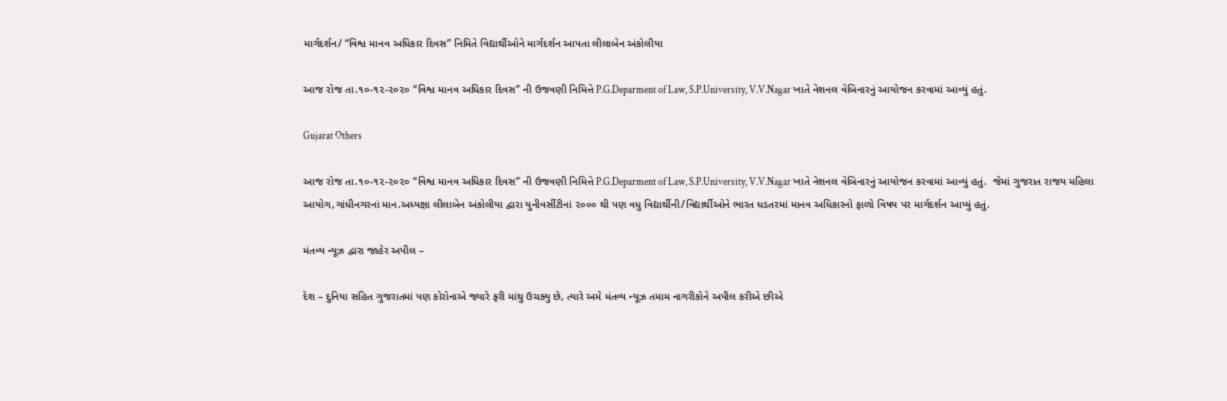માર્ગદર્શન/ “વિશ્વ માનવ અધિકાર દિવસ” નિમિતે વિદ્યાર્થીઓને માર્ગદર્શન આપતા લીલાબેન અંકોલીયા

આજ રોજ તા.૧૦-૧૨-૨૦૨૦ “વિશ્વ માનવ અધિકાર દિવસ” ની ઉજવણી નિમિત્તે P.G.Deparment of Law, S.P.University, V.V.Nagar ખાતે નેશનલ વેબિનારનું આયોજન કરવામાં આવ્યું હતું.

Gujarat Others

આજ રોજ તા.૧૦-૧૨-૨૦૨૦ “વિશ્વ માનવ અધિકાર દિવસ” ની ઉજવણી નિમિત્તે P.G.Deparment of Law, S.P.University, V.V.Nagar ખાતે નેશનલ વેબિનારનું આયોજન કરવામાં આવ્યું હતું.  જેમાં ગુજરાત રાજય મહિલા આયોગ,ગાંધીનગરનાં માન.અધ્યક્ષા લીલાબેન અંકોલીયા દ્વારા યુનીવર્સીટીનાં ૨૦૦૦ થી પણ વધુ વિદ્યાર્થીની/વિદ્યાર્થીઓને ભારત ધડતરમાં માનવ અધિકારનો ફાળો વિષય પર માર્ગદર્શન આપ્યું હતું.

મંતવ્ય ન્યૂઝ દ્વારા જાહેર અપીલ –

દેશ – દુનિયા સહિત ગુજરાતમાં પણ કોરોનાએ જ્યારે ફરી માંથુ ઉચક્યુ છે, ત્યારે અમે મંતવ્ય ન્યૂઝ તમામ નાગરીકોને અપીલ કરીએ છીએ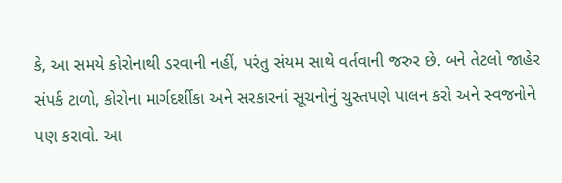કે, આ સમયે કોરોનાથી ડરવાની નહીં, પરંતુ સંયમ સાથે વર્તવાની જરુર છે. બને તેટલો જાહેર સંપર્ક ટાળો, કોરોના માર્ગદર્શીકા અને સરકારનાં સૂચનોનું ચુસ્તપણે પાલન કરો અને સ્વજનોને પણ કરાવો. આ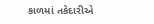કાળમાં તકેદારીએ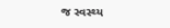જ સ્વસ્થ્ય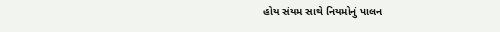હોય સંયમ સાથે નિયમોનું પાલન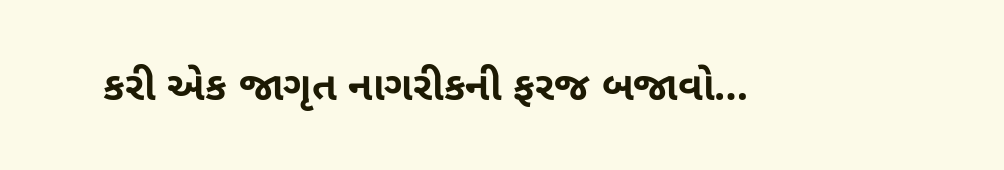કરી એક જાગૃત નાગરીકની ફરજ બજાવો…